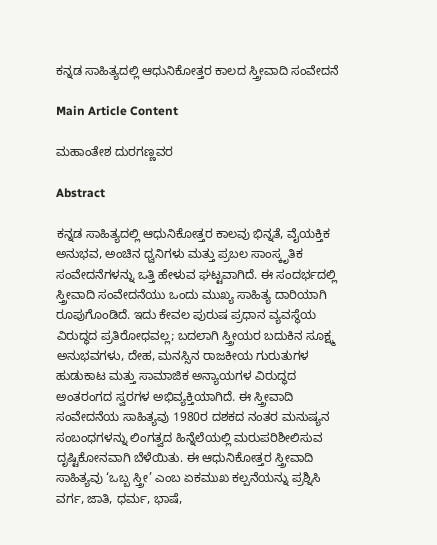ಕನ್ನಡ ಸಾಹಿತ್ಯದಲ್ಲಿ ಆಧುನಿಕೋತ್ತರ ಕಾಲದ ಸ್ತ್ರೀವಾದಿ ಸಂವೇದನೆ

Main Article Content

ಮಹಾಂತೇಶ ದುರಗಣ್ಣವರ

Abstract

ಕನ್ನಡ ಸಾಹಿತ್ಯದಲ್ಲಿ ಆಧುನಿಕೋತ್ತರ ಕಾಲವು ಭಿನ್ನತೆ, ವೈಯಕ್ತಿಕ ಅನುಭವ, ಅಂಚಿನ ಧ್ವನಿಗಳು ಮತ್ತು ಪ್ರಬಲ ಸಾಂಸ್ಕೃತಿಕ ಸಂವೇದನೆಗಳನ್ನು ಒತ್ತಿ ಹೇಳುವ ಘಟ್ಟವಾಗಿದೆ. ಈ ಸಂದರ್ಭದಲ್ಲಿ ಸ್ತ್ರೀವಾದಿ ಸಂವೇದನೆಯು ಒಂದು ಮುಖ್ಯ ಸಾಹಿತ್ಯ ದಾರಿಯಾಗಿ ರೂಪುಗೊಂಡಿದೆ. ಇದು ಕೇವಲ ಪುರುಷ ಪ್ರಧಾನ ವ್ಯವಸ್ಥೆಯ ವಿರುದ್ಧದ ಪ್ರತಿರೋಧವಲ್ಲ; ಬದಲಾಗಿ ಸ್ತ್ರೀಯರ ಬದುಕಿನ ಸೂಕ್ಷ್ಮ ಅನುಭವಗಳು, ದೇಹ, ಮನಸ್ಸಿನ ರಾಜಕೀಯ ಗುರುತುಗಳ ಹುಡುಕಾಟ ಮತ್ತು ಸಾಮಾಜಿಕ ಅನ್ಯಾಯಗಳ ವಿರುದ್ಧದ ಅಂತರಂಗದ ಸ್ವರಗಳ ಅಭಿವ್ಯಕ್ತಿಯಾಗಿದೆ. ಈ ಸ್ತ್ರೀವಾದಿ ಸಂವೇದನೆಯ ಸಾಹಿತ್ಯವು 1980ರ ದಶಕದ ನಂತರ ಮನುಷ್ಯನ ಸಂಬಂಧಗಳನ್ನು ಲಿಂಗತ್ವದ ಹಿನ್ನೆಲೆಯಲ್ಲಿ ಮರುಪರಿಶೀಲಿಸುವ ದೃಷ್ಟಿಕೋನವಾಗಿ ಬೆಳೆಯಿತು. ಈ ಆಧುನಿಕೋತ್ತರ ಸ್ತ್ರೀವಾದಿ ಸಾಹಿತ್ಯವು ‘ಒಬ್ಬ ಸ್ತ್ರೀ’ ಎಂಬ ಏಕಮುಖ ಕಲ್ಪನೆಯನ್ನು ಪ್ರಶ್ನಿಸಿ ವರ್ಗ, ಜಾತಿ, ಧರ್ಮ, ಭಾಷೆ,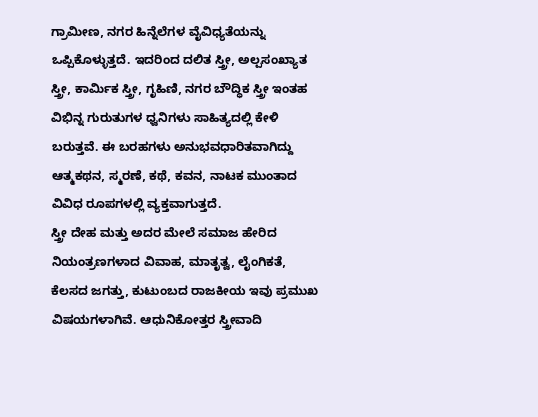ಗ್ರಾಮೀಣ, ನಗರ ಹಿನ್ನೆಲೆಗಳ ವೈವಿಧ್ಯತೆಯನ್ನು ಒಪ್ಪಿಕೊಳ್ಳುತ್ತದೆ. ಇದರಿಂದ ದಲಿತ ಸ್ತ್ರೀ, ಅಲ್ಪಸಂಖ್ಯಾತ ಸ್ತ್ರೀ, ಕಾರ್ಮಿಕ ಸ್ತ್ರೀ, ಗೃಹಿಣಿ, ನಗರ ಬೌದ್ಧಿಕ ಸ್ತ್ರೀ ಇಂತಹ ವಿಭಿನ್ನ ಗುರುತುಗಳ ಧ್ವನಿಗಳು ಸಾಹಿತ್ಯದಲ್ಲಿ ಕೇಳಿ ಬರುತ್ತವೆ. ಈ ಬರಹಗಳು ಅನುಭವಧಾರಿತವಾಗಿದ್ದು ಆತ್ಮಕಥನ, ಸ್ಮರಣೆ, ಕಥೆ, ಕವನ, ನಾಟಕ ಮುಂತಾದ ವಿವಿಧ ರೂಪಗಳಲ್ಲಿ ವ್ಯಕ್ತವಾಗುತ್ತದೆ.
ಸ್ತ್ರೀ ದೇಹ ಮತ್ತು ಅದರ ಮೇಲೆ ಸಮಾಜ ಹೇರಿದ ನಿಯಂತ್ರಣಗಳಾದ ವಿವಾಹ, ಮಾತೃತ್ವ, ಲೈಂಗಿಕತೆ, ಕೆಲಸದ ಜಗತ್ತು, ಕುಟುಂಬದ ರಾಜಕೀಯ ಇವು ಪ್ರಮುಖ ವಿಷಯಗಳಾಗಿವೆ. ಆಧುನಿಕೋತ್ತರ ಸ್ತ್ರೀವಾದಿ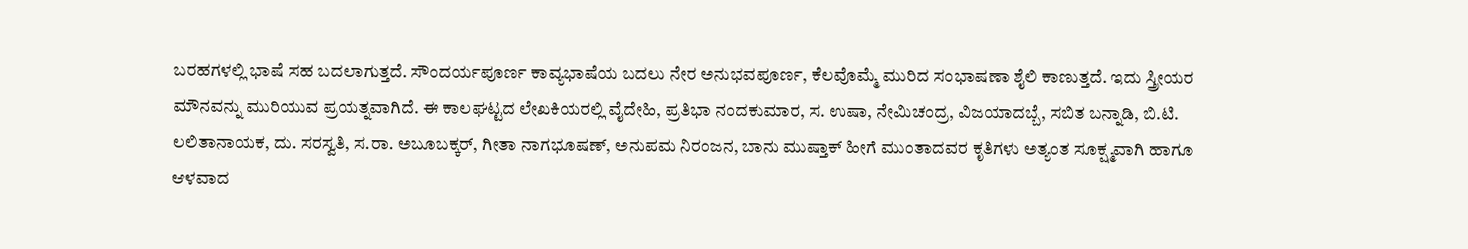ಬರಹಗಳಲ್ಲಿ ಭಾಷೆ ಸಹ ಬದಲಾಗುತ್ತದೆ. ಸೌಂದರ್ಯಪೂರ್ಣ ಕಾವ್ಯಭಾಷೆಯ ಬದಲು ನೇರ ಅನುಭವಪೂರ್ಣ, ಕೆಲವೊಮ್ಮೆ ಮುರಿದ ಸಂಭಾಷಣಾ ಶೈಲಿ ಕಾಣುತ್ತದೆ. ಇದು ಸ್ತ್ರೀಯರ ಮೌನವನ್ನು ಮುರಿಯುವ ಪ್ರಯತ್ನವಾಗಿದೆ. ಈ ಕಾಲಘಟ್ಟದ ಲೇಖಕಿಯರಲ್ಲಿ ವೈದೇಹಿ, ಪ್ರತಿಭಾ ನಂದಕುಮಾರ, ಸ. ಉಷಾ, ನೇಮಿಚಂದ್ರ, ವಿಜಯಾದಬ್ಬೆ, ಸಬಿತ ಬನ್ನಾಡಿ, ಬಿ.ಟಿ. ಲಲಿತಾನಾಯಕ, ದು. ಸರಸ್ವತಿ, ಸ.ರಾ. ಅಬೂಬಕ್ಕರ್, ಗೀತಾ ನಾಗಭೂಷಣ್, ಅನುಪಮ ನಿರಂಜನ, ಬಾನು ಮುಷ್ತಾಕ್ ಹೀಗೆ ಮುಂತಾದವರ ಕೃತಿಗಳು ಅತ್ಯಂತ ಸೂಕ್ಷ್ಮವಾಗಿ ಹಾಗೂ ಆಳವಾದ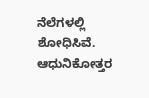ನೆಲೆಗಳಲ್ಲಿ ಶೋಧಿಸಿವೆ. ಆಧುನಿಕೋತ್ತರ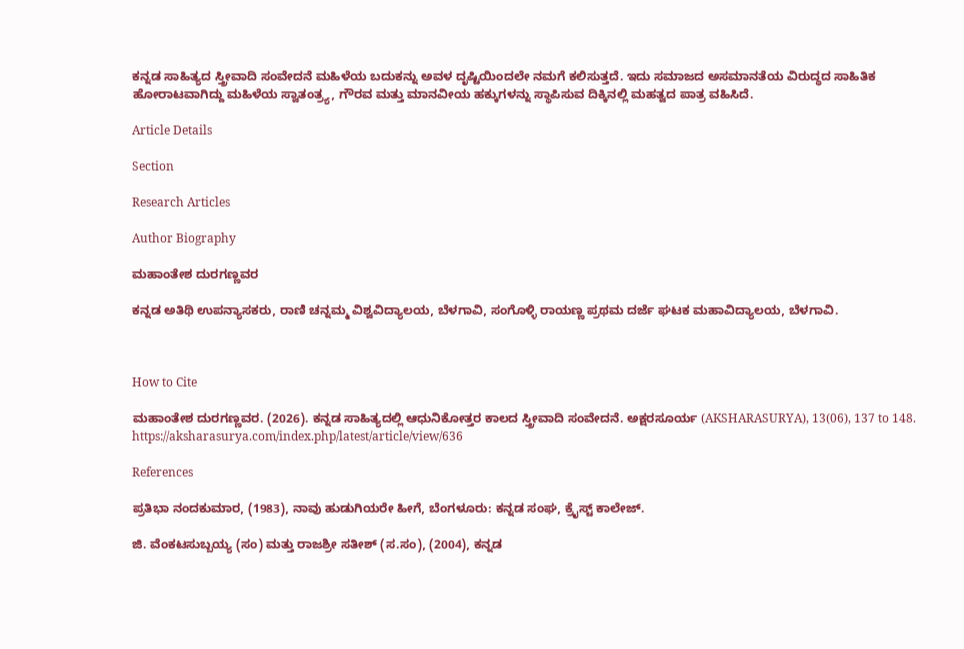ಕನ್ನಡ ಸಾಹಿತ್ಯದ ಸ್ತ್ರೀವಾದಿ ಸಂವೇದನೆ ಮಹಿಳೆಯ ಬದುಕನ್ನು ಅವಳ ದೃಷ್ಟಿಯಿಂದಲೇ ನಮಗೆ ಕಲಿಸುತ್ತದೆ. ಇದು ಸಮಾಜದ ಅಸಮಾನತೆಯ ವಿರುದ್ಧದ ಸಾಹಿತಿಕ ಹೋರಾಟವಾಗಿದ್ದು ಮಹಿಳೆಯ ಸ್ವಾತಂತ್ರ್ಯ, ಗೌರವ ಮತ್ತು ಮಾನವೀಯ ಹಕ್ಕುಗಳನ್ನು ಸ್ಥಾಪಿಸುವ ದಿಕ್ಕಿನಲ್ಲಿ ಮಹತ್ವದ ಪಾತ್ರ ವಹಿಸಿದೆ.

Article Details

Section

Research Articles

Author Biography

ಮಹಾಂತೇಶ ದುರಗಣ್ಣವರ

ಕನ್ನಡ ಅತಿಥಿ ಉಪನ್ಯಾಸಕರು, ರಾಣಿ ಚನ್ನಮ್ಮ ವಿಶ್ವವಿದ್ಯಾಲಯ, ಬೆಳಗಾವಿ, ಸಂಗೊಳ್ಳಿ ರಾಯಣ್ಣ ಪ್ರಥಮ ದರ್ಜೆ ಘಟಕ ಮಹಾವಿದ್ಯಾಲಯ, ಬೆಳಗಾವಿ.



How to Cite

ಮಹಾಂತೇಶ ದುರಗಣ್ಣವರ. (2026). ಕನ್ನಡ ಸಾಹಿತ್ಯದಲ್ಲಿ ಆಧುನಿಕೋತ್ತರ ಕಾಲದ ಸ್ತ್ರೀವಾದಿ ಸಂವೇದನೆ. ಅಕ್ಷರಸೂರ್ಯ (AKSHARASURYA), 13(06), 137 to 148. https://aksharasurya.com/index.php/latest/article/view/636

References

ಪ್ರತಿಭಾ ನಂದಕುಮಾರ, (1983), ನಾವು ಹುಡುಗಿಯರೇ ಹೀಗೆ, ಬೆಂಗಳೂರು: ಕನ್ನಡ ಸಂಘ, ಕ್ರೈಸ್ಟ್ ಕಾಲೇಜ್.

ಜಿ. ವೆಂಕಟಸುಬ್ಬಯ್ಯ (ಸಂ) ಮತ್ತು ರಾಜಶ್ರೀ ಸತೀಶ್ (ಸ.ಸಂ), (2004), ಕನ್ನಡ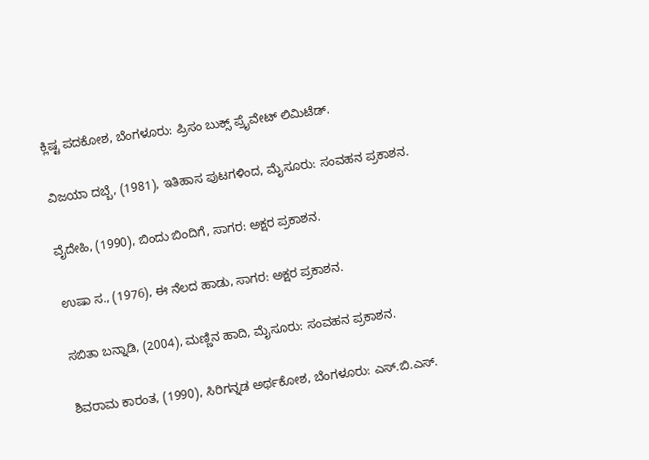ಕ್ಲಿಷ್ಟ ಪದಕೋಶ, ಬೆಂಗಳೂರು: ಪ್ರಿಸಂ ಬುಕ್ಸ್ ಪ್ರೈವೇಟ್ ಲಿಮಿಟೆಡ್.

ವಿಜಯಾ ದಬ್ಬೆ, (1981), ಇತಿಹಾಸ ಪುಟಗಳಿಂದ, ಮೈಸೂರು: ಸಂವಹನ ಪ್ರಕಾಶನ.

ವೈದೇಹಿ, (1990), ಬಿಂದು ಬಿಂದಿಗೆ, ಸಾಗರ: ಅಕ್ಷರ ಪ್ರಕಾಶನ.

ಉಷಾ ಸ., (1976), ಈ ನೆಲದ ಹಾಡು, ಸಾಗರ: ಅಕ್ಷರ ಪ್ರಕಾಶನ.

ಸಬಿತಾ ಬನ್ನಾಡಿ, (2004), ಮಣ್ಣಿನ ಹಾದಿ, ಮೈಸೂರು: ಸಂವಹನ ಪ್ರಕಾಶನ.

ಶಿವರಾಮ ಕಾರಂತ, (1990), ಸಿರಿಗನ್ನಡ ಅರ್ಥಕೋಶ, ಬೆಂಗಳೂರು: ಎಸ್.ಬಿ.ಎಸ್.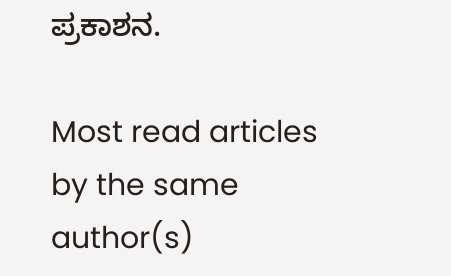ಪ್ರಕಾಶನ.

Most read articles by the same author(s)